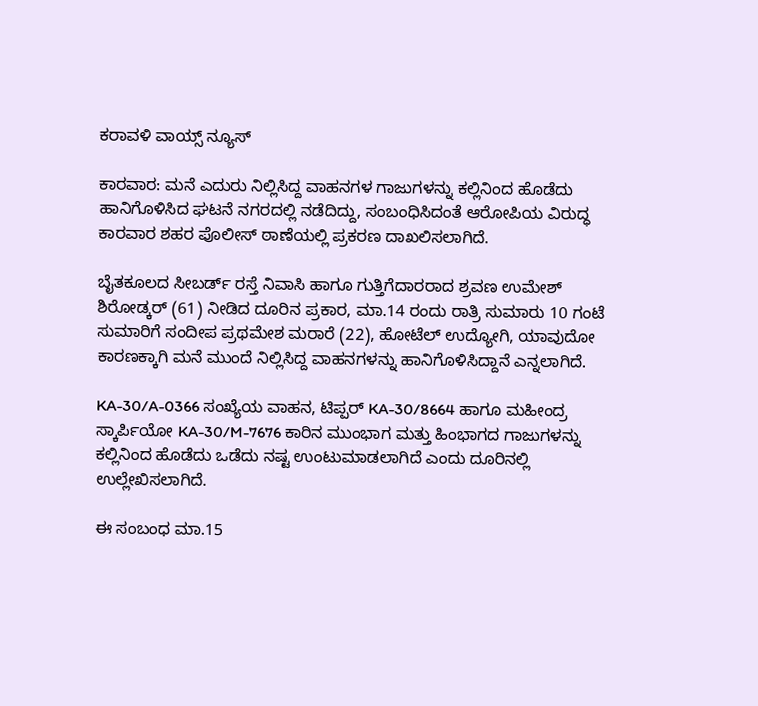ಕರಾವಳಿ ವಾಯ್ಸ್ ನ್ಯೂಸ್

ಕಾರವಾರ: ಮನೆ ಎದುರು ನಿಲ್ಲಿಸಿದ್ದ ವಾಹನಗಳ ಗಾಜುಗಳನ್ನು ಕಲ್ಲಿನಿಂದ ಹೊಡೆದು ಹಾನಿಗೊಳಿಸಿದ ಘಟನೆ ನಗರದಲ್ಲಿ ನಡೆದಿದ್ದು, ಸಂಬಂಧಿಸಿದಂತೆ ಆರೋಪಿಯ ವಿರುದ್ಧ ಕಾರವಾರ ಶಹರ ಪೊಲೀಸ್ ಠಾಣೆಯಲ್ಲಿ ಪ್ರಕರಣ ದಾಖಲಿಸಲಾಗಿದೆ.

ಬೈತಕೂಲದ ಸೀಬರ್ಡ್ ರಸ್ತೆ ನಿವಾಸಿ ಹಾಗೂ ಗುತ್ತಿಗೆದಾರರಾದ ಶ್ರವಣ ಉಮೇಶ್ ಶಿರೋಡ್ಕರ್ (61) ನೀಡಿದ ದೂರಿನ ಪ್ರಕಾರ, ಮಾ.14 ರಂದು ರಾತ್ರಿ ಸುಮಾರು 10 ಗಂಟೆ ಸುಮಾರಿಗೆ ಸಂದೀಪ ಪ್ರಥಮೇಶ ಮರಾರೆ (22), ಹೋಟೆಲ್ ಉದ್ಯೋಗಿ, ಯಾವುದೋ ಕಾರಣಕ್ಕಾಗಿ ಮನೆ ಮುಂದೆ ನಿಲ್ಲಿಸಿದ್ದ ವಾಹನಗಳನ್ನು ಹಾನಿಗೊಳಿಸಿದ್ದಾನೆ ಎನ್ನಲಾಗಿದೆ.

KA-30/A-0366 ಸಂಖ್ಯೆಯ ವಾಹನ, ಟಿಪ್ಪರ್ KA-30/8664 ಹಾಗೂ ಮಹೀಂದ್ರ ಸ್ಕಾರ್ಪಿಯೋ KA-30/M-7676 ಕಾರಿನ ಮುಂಭಾಗ ಮತ್ತು ಹಿಂಭಾಗದ ಗಾಜುಗಳನ್ನು ಕಲ್ಲಿನಿಂದ ಹೊಡೆದು ಒಡೆದು ನಷ್ಟ ಉಂಟುಮಾಡಲಾಗಿದೆ ಎಂದು ದೂರಿನಲ್ಲಿ ಉಲ್ಲೇಖಿಸಲಾಗಿದೆ.

ಈ ಸಂಬಂಧ ಮಾ.15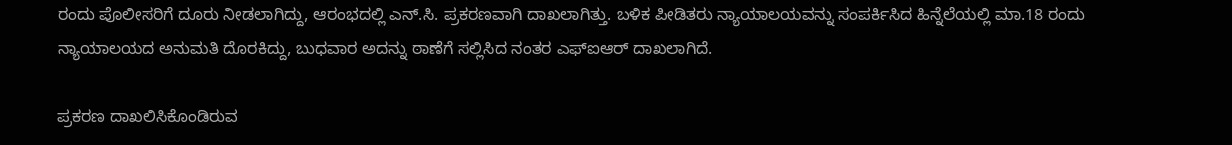ರಂದು ಪೊಲೀಸರಿಗೆ ದೂರು ನೀಡಲಾಗಿದ್ದು, ಆರಂಭದಲ್ಲಿ ಎನ್‌.ಸಿ. ಪ್ರಕರಣವಾಗಿ ದಾಖಲಾಗಿತ್ತು. ಬಳಿಕ ಪೀಡಿತರು ನ್ಯಾಯಾಲಯವನ್ನು ಸಂಪರ್ಕಿಸಿದ ಹಿನ್ನೆಲೆಯಲ್ಲಿ ಮಾ.18 ರಂದು ನ್ಯಾಯಾಲಯದ ಅನುಮತಿ ದೊರಕಿದ್ದು, ಬುಧವಾರ ಅದನ್ನು ಠಾಣೆಗೆ ಸಲ್ಲಿಸಿದ ನಂತರ ಎಫ್‌ಐಆರ್ ದಾಖಲಾಗಿದೆ.

ಪ್ರಕರಣ ದಾಖಲಿಸಿಕೊಂಡಿರುವ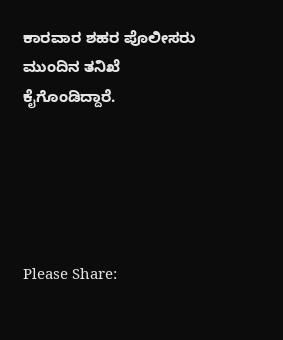ಕಾರವಾರ ಶಹರ ಪೊಲೀಸರು ಮುಂದಿನ ತನಿಖೆ ಕೈಗೊಂಡಿದ್ದಾರೆ.





Please Share: